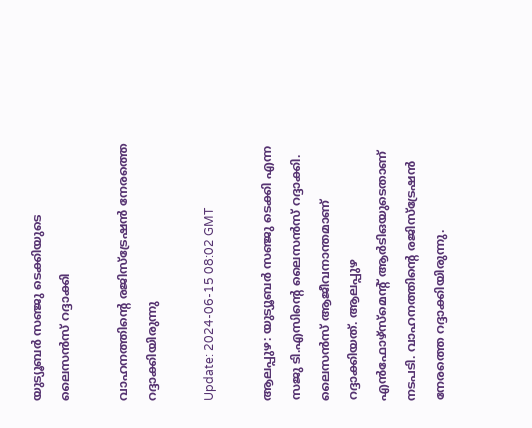യുട്യൂബര്‍ സഞ്ജു ടെക്കിയുടെ ലൈസന്‍സ് റദ്ദാക്കി

വാഹനത്തിന്‍റെ രജിസ്ട്രേഷൻ നേരത്തെ റദ്ദാക്കിയിരുന്നു

Update: 2024-06-15 08:02 GMT

ആലപ്പുഴ: യുട്യൂബര്‍ സഞ്ജു ടെക്കി എന്ന സജു ടി.എസിന്‍റെ ലൈസന്‍സ് റദ്ദാക്കി. ലൈസൻസ് ആജീവനാന്തമാണ് റദ്ദാക്കിയത്. ആലപ്പുഴ എൻഫോഴ്സ്മെന്‍റ് ആർടിഒയുടെതാണ് നടപടി. വാഹനത്തിന്‍റെ രജിസ്ട്രേഷൻ നേരത്തെ റദ്ദാക്കിയിരുന്നു.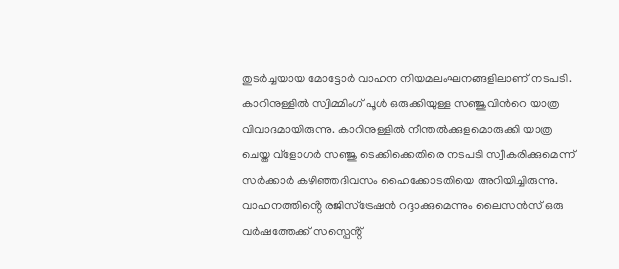തുടര്‍ച്ചയായ മോട്ടോർ വാഹന നിയമലംഘനങ്ങളിലാണ് നടപടി. കാറിനുള്ളില്‍ സ്വിമ്മിംഗ് പൂള്‍ ഒരുക്കിയുള്ള സഞ്ജുവിന്‍റെ യാത്ര വിവാദമായിരുന്നു. കാറിനുള്ളിൽ നീന്തൽക്കുളമൊരുക്കി യാത്ര ചെയ്ത വ്‌ളോഗർ സഞ്ജു ടെക്കിക്കെതിരെ നടപടി സ്വീകരിക്കുമെന്ന് സർക്കാർ കഴിഞ്ഞദിവസം ഹൈക്കോടതിയെ അറിയിച്ചിരുന്നു. വാഹനത്തിൻ്റെ രജിസ്‌ട്രേഷൻ റദ്ദാക്കുമെന്നും ലൈസൻസ് ഒരു വർഷത്തേക്ക് സസ്പെൻ്റ്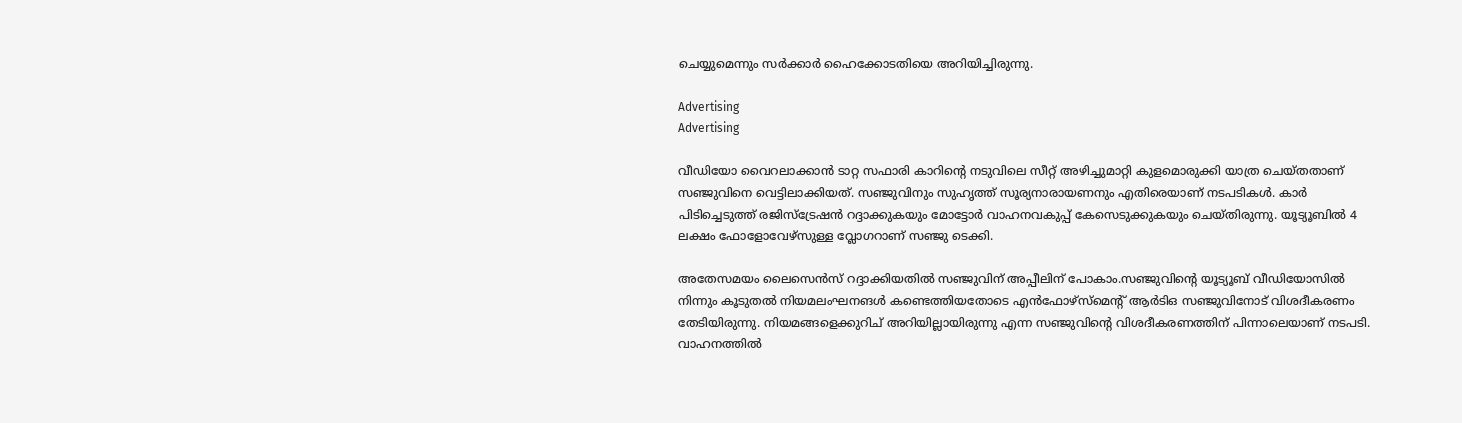ചെയ്യുമെന്നും സർക്കാർ ഹൈക്കോടതിയെ അറിയിച്ചിരുന്നു.

Advertising
Advertising

വീഡിയോ വൈറലാക്കാന്‍ ടാറ്റ സഫാരി കാറിന്റെ നടുവിലെ സീറ്റ് അഴിച്ചുമാറ്റി കുളമൊരുക്കി യാത്ര ചെയ്തതാണ് സഞ്ജുവിനെ വെട്ടിലാക്കിയത്. സഞ്ജുവിനും സുഹൃത്ത് സൂര്യനാരായണനും എതിരെയാണ് നടപടികള്‍. കാര്‍ പിടിച്ചെടുത്ത് രജിസ്‌ട്രേഷന്‍ റദ്ദാക്കുകയും മോട്ടോര്‍ വാഹനവകുപ്പ് കേസെടുക്കുകയും ചെയ്തിരുന്നു. യൂട്യൂബിൽ 4 ലക്ഷം ഫോളോവേഴ്സുള്ള വ്ലോഗറാണ് സഞ്ജു ടെക്കി.

അതേസമയം ലൈസെൻസ് റദ്ദാക്കിയതിൽ സഞ്ജുവിന് അപ്പീലിന് പോകാം.സഞ്ജുവിന്‍റെ യൂട്യൂബ് വീഡിയോസിൽ നിന്നും കൂടുതൽ നിയമലംഘനങൾ കണ്ടെത്തിയതോടെ എന്‍ഫോഴ്സ്മെന്‍റ് ആർടിഒ സഞ്ജുവിനോട് വിശദീകരണം തേടിയിരുന്നു. നിയമങ്ങളെക്കുറിച് അറിയില്ലായിരുന്നു എന്ന സഞ്ജുവിന്‍റെ വിശദീകരണത്തിന് പിന്നാലെയാണ് നടപടി. വാഹനത്തില്‍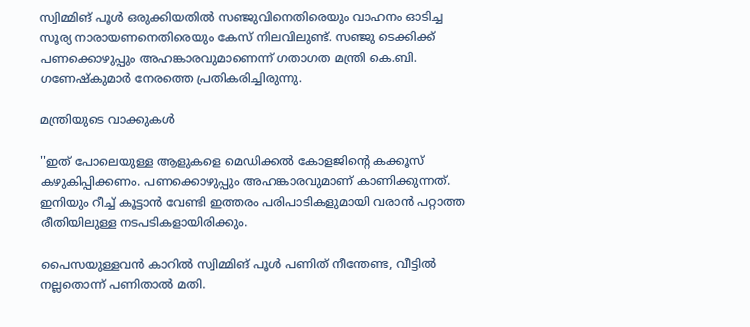സ്വിമ്മിങ് പൂൾ ഒരുക്കിയതിൽ സഞ്ജുവിനെതിരെയും വാഹനം ഓടിച്ച സൂര്യ നാരായണനെതിരെയും കേസ് നിലവിലുണ്ട്. സഞ്ജു ടെക്കിക്ക് പണക്കൊഴുപ്പും അഹങ്കാരവുമാണെന്ന് ഗതാഗത മന്ത്രി കെ.ബി. ഗണേഷ്‌കുമാര്‍ നേരത്തെ പ്രതികരിച്ചിരുന്നു.

മന്ത്രിയുടെ വാക്കുകള്‍

''ഇത് പോലെയുള്ള ആളുകളെ മെഡിക്കൽ കോളജിന്റെ കക്കൂസ് കഴുകിപ്പിക്കണം. പണക്കൊഴുപ്പും അഹങ്കാരവുമാണ് കാണിക്കുന്നത്. ഇനിയും റീച്ച് കൂട്ടാൻ വേണ്ടി ഇത്തരം പരിപാടികളുമായി വരാൻ പറ്റാത്ത രീതിയിലുള്ള നടപടികളായിരിക്കും.

പൈസയുള്ളവൻ കാറിൽ സ്വിമ്മിങ് പൂൾ പണിത് നീന്തേണ്ട, വീട്ടിൽ നല്ലതൊന്ന് പണിതാൽ മതി.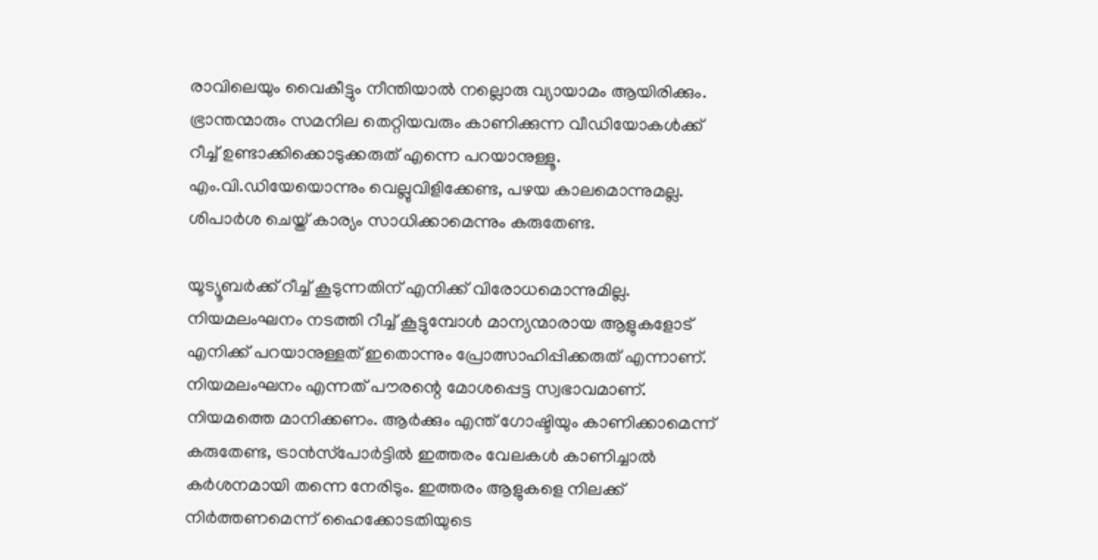രാവിലെയും വൈകീട്ടും നീന്തിയാൽ നല്ലൊരു വ്യായാമം ആയിരിക്കും. ഭ്രാന്തന്മാരും സമനില തെറ്റിയവരും കാണിക്കുന്ന വീഡിയോകൾക്ക് റീച്ച് ഉണ്ടാക്കിക്കൊടുക്കരുത് എന്നെ പറയാനുള്ളൂ. എം.വി.ഡിയേയൊന്നും വെല്ലുവിളിക്കേണ്ട, പഴയ കാലമൊന്നുമല്ല. ശിപാർശ ചെയ്ത് കാര്യം സാധിക്കാമെന്നും കരുതേണ്ട.

യൂട്യൂബർക്ക് റീച്ച് കൂടുന്നതിന് എനിക്ക് വിരോധമൊന്നുമില്ല. നിയമലംഘനം നടത്തി റീച്ച് കൂട്ടുമ്പോൾ മാന്യന്മാരായ ആളുകളോട് എനിക്ക് പറയാനുള്ളത് ഇതൊന്നും പ്രോത്സാഹിപ്പിക്കരുത് എന്നാണ്. നിയമലംഘനം എന്നത് പൗരന്റെ മോശപ്പെട്ട സ്വഭാവമാണ്. നിയമത്തെ മാനിക്കണം. ആർക്കും എന്ത് ഗോഷ്ടിയും കാണിക്കാമെന്ന് കരുതേണ്ട, ട്രാൻസ്‌പോർട്ടിൽ ഇത്തരം വേലകൾ കാണിച്ചാൽ കർശനമായി തന്നെ നേരിടും. ഇത്തരം ആളുകളെ നിലക്ക് നിർത്തണമെന്ന് ഹൈക്കോടതിയുടെ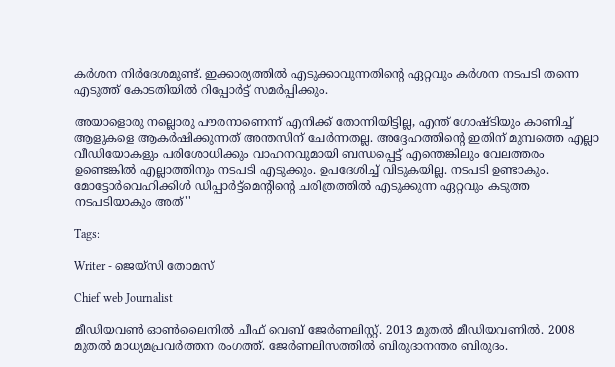കർശന നിർദേശമുണ്ട്. ഇക്കാര്യത്തിൽ എടുക്കാവുന്നതിന്റെ ഏറ്റവും കർശന നടപടി തന്നെ എടുത്ത് കോടതിയിൽ റിപ്പോർട്ട് സമർപ്പിക്കും.

അയാളൊരു നല്ലൊരു പൗരനാണെന്ന് എനിക്ക് തോന്നിയിട്ടില്ല, എന്ത് ഗോഷ്ടിയും കാണിച്ച് ആളുകളെ ആകർഷിക്കുന്നത് അന്തസിന് ചേർന്നതല്ല. അദ്ദേഹത്തിന്റെ ഇതിന് മുമ്പത്തെ എല്ലാ വീഡിയോകളും പരിശോധിക്കും വാഹനവുമായി ബന്ധപ്പെട്ട് എന്തെങ്കിലും വേലത്തരം ഉണ്ടെങ്കിൽ എല്ലാത്തിനും നടപടി എടുക്കും. ഉപദേശിച്ച് വിടുകയില്ല. നടപടി ഉണ്ടാകും. മോട്ടോർവെഹിക്കിൾ ഡിപ്പാര്‍ട്ട്മെന്‍റിന്‍റെ ചരിത്രത്തിൽ എടുക്കുന്ന ഏറ്റവും കടുത്ത നടപടിയാകും അത്''

Tags:

Writer - ജെയ്സി തോമസ്

Chief web Journalist

മീഡിയവൺ ഓൺലൈനിൽ ചീഫ് വെബ് ജേർണലിസ്റ്റ്. 2013 മുതൽ മീഡിയവണിൽ. 2008 മുതൽ മാധ്യമപ്രവർത്തന രംഗത്ത്. ജേർണലിസത്തിൽ ബിരുദാനന്തര ബിരുദം.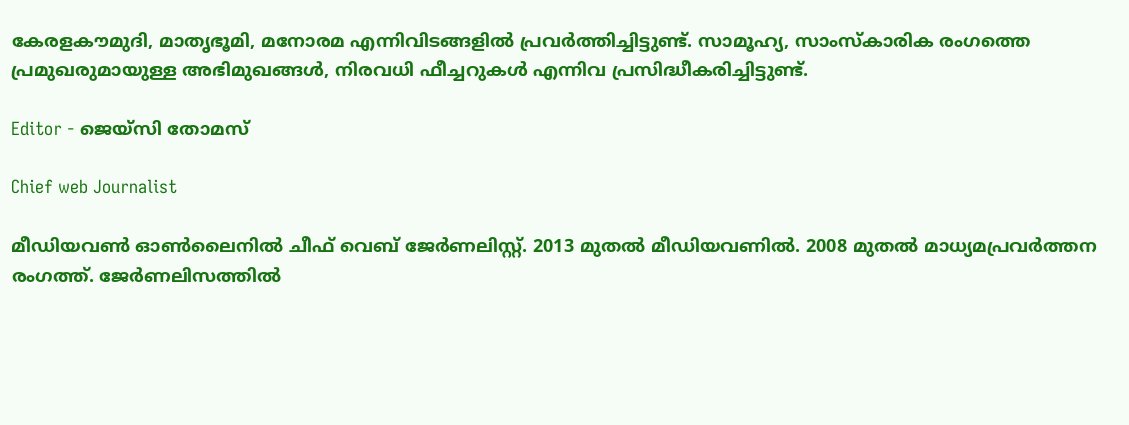കേരളകൗമുദി, മാതൃഭൂമി, മനോരമ എന്നിവിടങ്ങളിൽ പ്രവർത്തിച്ചിട്ടുണ്ട്. സാമൂഹ്യ, സാംസ്‌കാരിക രംഗത്തെ പ്രമുഖരുമായുള്ള അഭിമുഖങ്ങൾ, നിരവധി ഫീച്ചറുകൾ എന്നിവ പ്രസിദ്ധീകരിച്ചിട്ടുണ്ട്.

Editor - ജെയ്സി തോമസ്

Chief web Journalist

മീഡിയവൺ ഓൺലൈനിൽ ചീഫ് വെബ് ജേർണലിസ്റ്റ്. 2013 മുതൽ മീഡിയവണിൽ. 2008 മുതൽ മാധ്യമപ്രവർത്തന രംഗത്ത്. ജേർണലിസത്തിൽ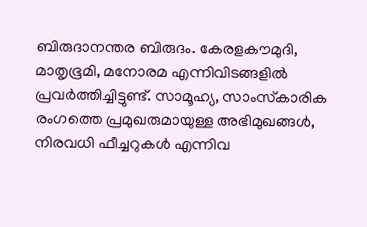ബിരുദാനന്തര ബിരുദം. കേരളകൗമുദി, മാതൃഭൂമി, മനോരമ എന്നിവിടങ്ങളിൽ പ്രവർത്തിച്ചിട്ടുണ്ട്. സാമൂഹ്യ, സാംസ്‌കാരിക രംഗത്തെ പ്രമുഖരുമായുള്ള അഭിമുഖങ്ങൾ, നിരവധി ഫീച്ചറുകൾ എന്നിവ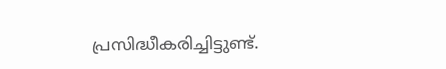പ്രസിദ്ധീകരിച്ചിട്ടുണ്ട്.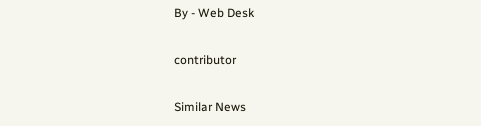By - Web Desk

contributor

Similar News